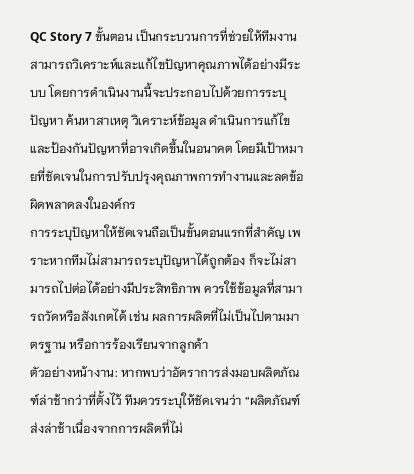QC Story 7 ขั้นตอน เป็นกระบวนการที่ช่วยให้ทีมงานสามารถวิเคราะห์และแก้ไขปัญหาคุณภาพได้อย่างมีระบบ โดยการดำเนินงานนี้จะประกอบไปด้วยการระบุปัญหา ค้นหาสาเหตุ วิเคราะห์ข้อมูล ดำเนินการแก้ไข และป้องกันปัญหาที่อาจเกิดขึ้นในอนาคต โดยมีเป้าหมายที่ชัดเจนในการปรับปรุงคุณภาพการทำงานและลดข้อผิดพลาดลงในองค์กร
การระบุปัญหาให้ชัดเจนถือเป็นขั้นตอนแรกที่สำคัญ เพราะหากทีมไม่สามารถระบุปัญหาได้ถูกต้อง ก็จะไม่สามารถไปต่อได้อย่างมีประสิทธิภาพ ควรใช้ข้อมูลที่สามารถวัดหรือสังเกตได้ เช่น ผลการผลิตที่ไม่เป็นไปตามมาตรฐาน หรือการร้องเรียนจากลูกค้า
ตัวอย่างหน้างาน: หากพบว่าอัตราการส่งมอบผลิตภัณฑ์ล่าช้ากว่าที่ตั้งไว้ ทีมควรระบุให้ชัดเจนว่า “ผลิตภัณฑ์ส่งล่าช้าเนื่องจากการผลิตที่ไม่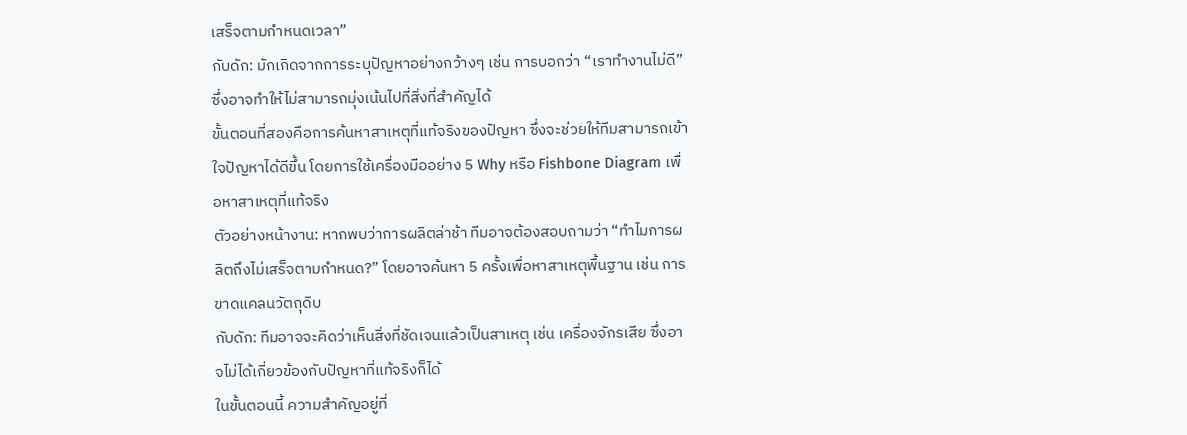เสร็จตามกำหนดเวลา”
กับดัก: มักเกิดจากการระบุปัญหาอย่างกว้างๆ เช่น การบอกว่า “เราทำงานไม่ดี” ซึ่งอาจทำให้ไม่สามารถมุ่งเน้นไปที่สิ่งที่สำคัญได้
ขั้นตอนที่สองคือการค้นหาสาเหตุที่แท้จริงของปัญหา ซึ่งจะช่วยให้ทีมสามารถเข้าใจปัญหาได้ดีขึ้น โดยการใช้เครื่องมืออย่าง 5 Why หรือ Fishbone Diagram เพื่อหาสาเหตุที่แท้จริง
ตัวอย่างหน้างาน: หากพบว่าการผลิตล่าช้า ทีมอาจต้องสอบถามว่า “ทำไมการผลิตถึงไม่เสร็จตามกำหนด?” โดยอาจค้นหา 5 ครั้งเพื่อหาสาเหตุพื้นฐาน เช่น การขาดแคลนวัตถุดิบ
กับดัก: ทีมอาจจะคิดว่าเห็นสิ่งที่ชัดเจนแล้วเป็นสาเหตุ เช่น เครื่องจักรเสีย ซึ่งอาจไม่ได้เกี่ยวข้องกับปัญหาที่แท้จริงก็ได้
ในขั้นตอนนี้ ความสำคัญอยู่ที่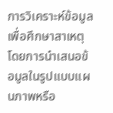การวิเคราะห์ข้อมูลเพื่อศึกษาสาเหตุ โดยการนำเสนอข้อมูลในรูปแบบแผนภาพหรือ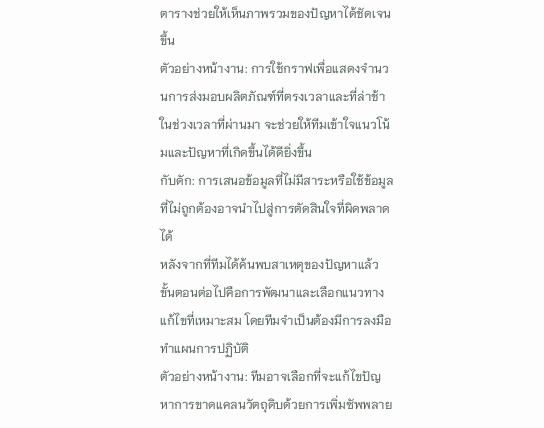ตารางช่วยให้เห็นภาพรวมของปัญหาได้ชัดเจนขึ้น
ตัวอย่างหน้างาน: การใช้กราฟเพื่อแสดงจำนวนการส่งมอบผลิตภัณฑ์ที่ตรงเวลาและที่ล่าช้าในช่วงเวลาที่ผ่านมา จะช่วยให้ทีมเข้าใจแนวโน้มและปัญหาที่เกิดขึ้นได้ดียิ่งขึ้น
กับดัก: การเสนอข้อมูลที่ไม่มีสาระหรือใช้ข้อมูลที่ไม่ถูกต้องอาจนำไปสู่การตัดสินใจที่ผิดพลาดได้
หลังจากที่ทีมได้ค้นพบสาเหตุของปัญหาแล้ว ขั้นตอนต่อไปคือการพัฒนาและเลือกแนวทางแก้ไขที่เหมาะสม โดยทีมจำเป็นต้องมีการลงมือทำแผนการปฏิบัติ
ตัวอย่างหน้างาน: ทีมอาจเลือกที่จะแก้ไขปัญหาการขาดแคลนวัตถุดิบด้วยการเพิ่มซัพพลาย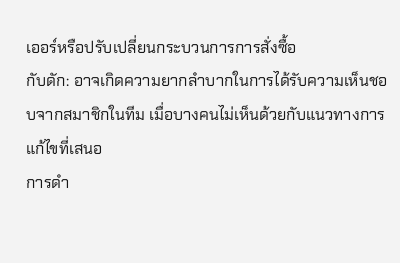เออร์หรือปรับเปลี่ยนกระบวนการการสั่งซื้อ
กับดัก: อาจเกิดความยากลำบากในการได้รับความเห็นชอบจากสมาชิกในทีม เมื่อบางคนไม่เห็นด้วยกับแนวทางการแก้ไขที่เสนอ
การดำ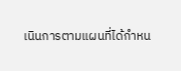เนินการตามแผนที่ได้กำหน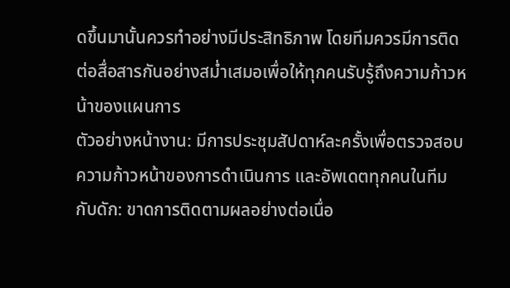ดขึ้นมานั้นควรทำอย่างมีประสิทธิภาพ โดยทีมควรมีการติดต่อสื่อสารกันอย่างสม่ำเสมอเพื่อให้ทุกคนรับรู้ถึงความก้าวหน้าของแผนการ
ตัวอย่างหน้างาน: มีการประชุมสัปดาห์ละครั้งเพื่อตรวจสอบความก้าวหน้าของการดำเนินการ และอัพเดตทุกคนในทีม
กับดัก: ขาดการติดตามผลอย่างต่อเนื่อ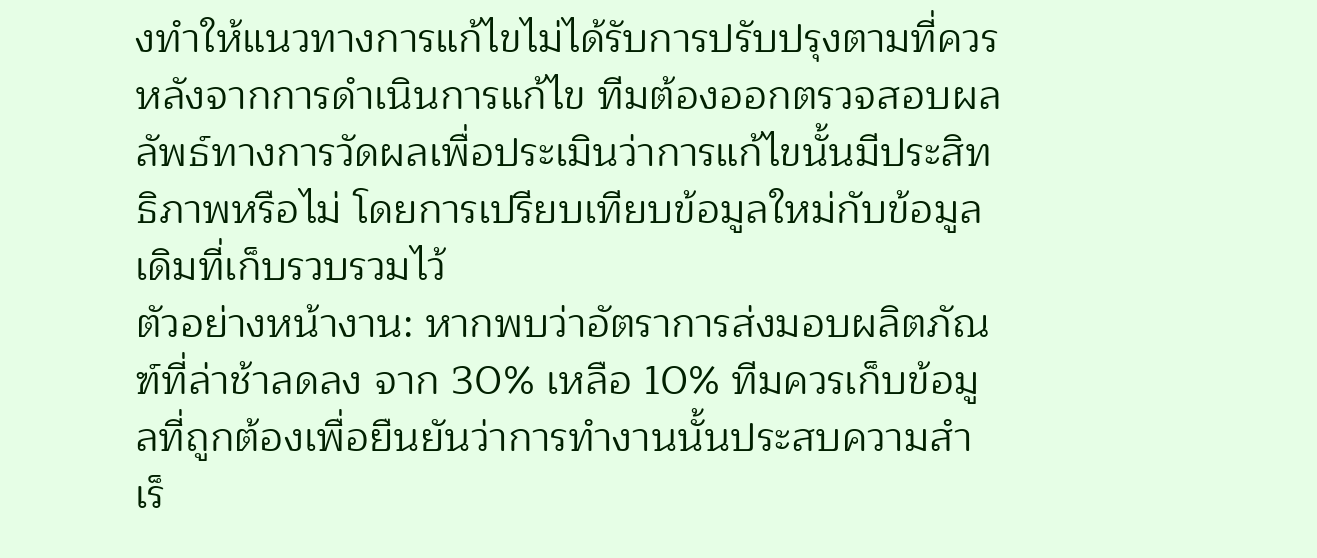งทำให้แนวทางการแก้ไขไม่ได้รับการปรับปรุงตามที่ควร
หลังจากการดำเนินการแก้ไข ทีมต้องออกตรวจสอบผลลัพธ์ทางการวัดผลเพื่อประเมินว่าการแก้ไขนั้นมีประสิทธิภาพหรือไม่ โดยการเปรียบเทียบข้อมูลใหม่กับข้อมูลเดิมที่เก็บรวบรวมไว้
ตัวอย่างหน้างาน: หากพบว่าอัตราการส่งมอบผลิตภัณฑ์ที่ล่าช้าลดลง จาก 30% เหลือ 10% ทีมควรเก็บข้อมูลที่ถูกต้องเพื่อยืนยันว่าการทำงานนั้นประสบความสำเร็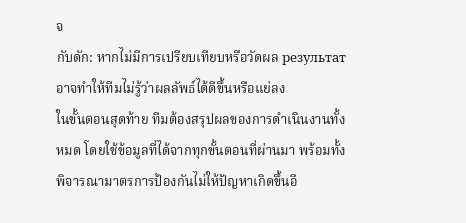จ
กับดัก: หากไม่มีการเปรียบเทียบหรือวัดผล результат อาจทำให้ทีมไม่รู้ว่าผลลัพธ์ได้ดีขึ้นหรือแย่ลง
ในขั้นตอนสุดท้าย ทีมต้องสรุปผลของการดำเนินงานทั้งหมด โดยใช้ข้อมูลที่ได้จากทุกขั้นตอนที่ผ่านมา พร้อมทั้งพิจารณามาตรการป้องกันไม่ให้ปัญหาเกิดขึ้นอี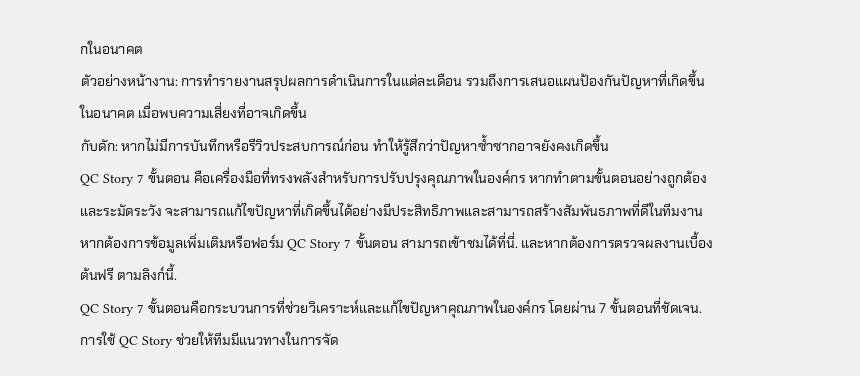กในอนาคต
ตัวอย่างหน้างาน: การทำรายงานสรุปผลการดำเนินการในแต่ละเดือน รวมถึงการเสนอแผนป้องกันปัญหาที่เกิดขึ้นในอนาคต เมื่อพบความเสี่ยงที่อาจเกิดขึ้น
กับดัก: หากไม่มีการบันทึกหรือรีวิวประสบการณ์ก่อน ทำให้รู้สึกว่าปัญหาซ้ำซากอาจยังคงเกิดขึ้น
QC Story 7 ขั้นตอน คือเครื่องมือที่ทรงพลังสำหรับการปรับปรุงคุณภาพในองค์กร หากทำตามขั้นตอนอย่างถูกต้องและระมัดระวัง จะสามารถแก้ไขปัญหาที่เกิดขึ้นได้อย่างมีประสิทธิภาพและสามารถสร้างสัมพันธภาพที่ดีในทีมงาน
หากต้องการข้อมูลเพิ่มเติมหรือฟอร์ม QC Story 7 ขั้นตอน สามารถเข้าชมได้ที่นี่. และหากต้องการตรวจผลงานเบื้องต้นฟรี ตามลิงก์นี้.
QC Story 7 ขั้นตอนคือกระบวนการที่ช่วยวิเคราะห์และแก้ไขปัญหาคุณภาพในองค์กร โดยผ่าน 7 ขั้นตอนที่ชัดเจน.
การใช้ QC Story ช่วยให้ทีมมีแนวทางในการจัด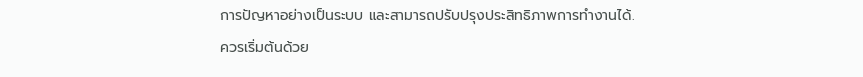การปัญหาอย่างเป็นระบบ และสามารถปรับปรุงประสิทธิภาพการทำงานได้.
ควรเริ่มต้นด้วย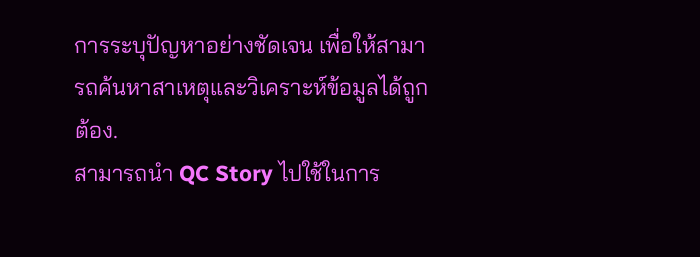การระบุปัญหาอย่างชัดเจน เพื่อให้สามารถค้นหาสาเหตุและวิเคราะห์ข้อมูลได้ถูกต้อง.
สามารถนำ QC Story ไปใช้ในการ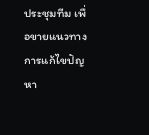ประชุมทีม เพื่อขายแนวทางการแก้ไขปัญหา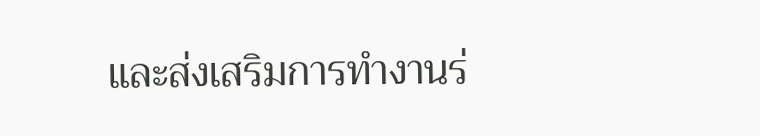และส่งเสริมการทำงานร่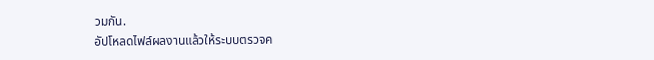วมกัน.
อัปโหลดไฟล์ผลงานแล้วให้ระบบตรวจค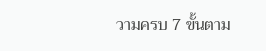วามครบ 7 ขั้นตาม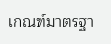เกณฑ์มาตรฐา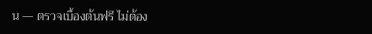น — ตรวจเบื้องต้นฟรี ไม่ต้อง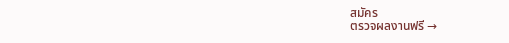สมัคร
ตรวจผลงานฟรี →